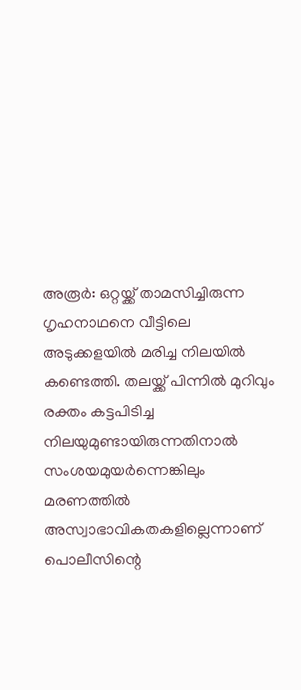അരൂർ: ഒറ്റയ്ക്ക് താമസിച്ചിരുന്ന ഗൃഹനാഥനെ വീട്ടിലെ അടുക്കളയിൽ മരിച്ച നിലയിൽ കണ്ടെത്തി. തലയ്ക്ക് പിന്നിൽ മുറിവും രക്തം കട്ടപിടിച്ച നിലയുമുണ്ടായിരുന്നതിനാൽ സംശയമുയർന്നെങ്കിലും മരണത്തിൽ അസ്വാഭാവികതകളില്ലെന്നാണ് പൊലീസിന്റെ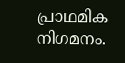പ്രാഥമിക നിഗമനം.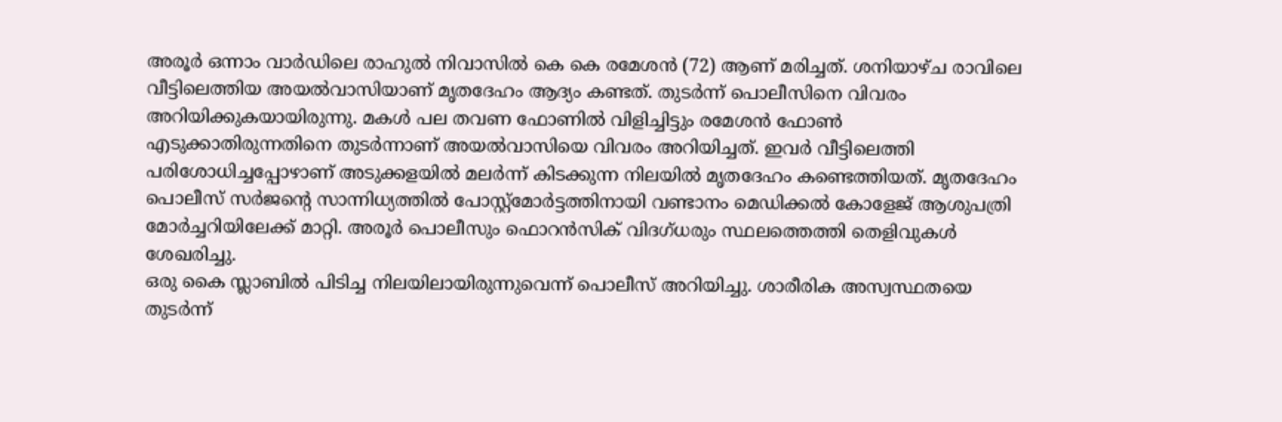അരൂർ ഒന്നാം വാർഡിലെ രാഹുൽ നിവാസിൽ കെ കെ രമേശൻ (72) ആണ് മരിച്ചത്. ശനിയാഴ്ച രാവിലെ വീട്ടിലെത്തിയ അയൽവാസിയാണ് മൃതദേഹം ആദ്യം കണ്ടത്. തുടർന്ന് പൊലീസിനെ വിവരം അറിയിക്കുകയായിരുന്നു. മകൾ പല തവണ ഫോണിൽ വിളിച്ചിട്ടും രമേശൻ ഫോൺ എടുക്കാതിരുന്നതിനെ തുടർന്നാണ് അയൽവാസിയെ വിവരം അറിയിച്ചത്. ഇവർ വീട്ടിലെത്തി പരിശോധിച്ചപ്പോഴാണ് അടുക്കളയിൽ മലർന്ന് കിടക്കുന്ന നിലയിൽ മൃതദേഹം കണ്ടെത്തിയത്. മൃതദേഹം പൊലീസ് സർജന്റെ സാന്നിധ്യത്തിൽ പോസ്റ്റ്മോർട്ടത്തിനായി വണ്ടാനം മെഡിക്കൽ കോളേജ് ആശുപത്രി മോർച്ചറിയിലേക്ക് മാറ്റി. അരൂർ പൊലീസും ഫൊറൻസിക് വിദഗ്ധരും സ്ഥലത്തെത്തി തെളിവുകൾ ശേഖരിച്ചു.
ഒരു കൈ സ്ലാബിൽ പിടിച്ച നിലയിലായിരുന്നുവെന്ന് പൊലീസ് അറിയിച്ചു. ശാരീരിക അസ്വസ്ഥതയെ തുടർന്ന്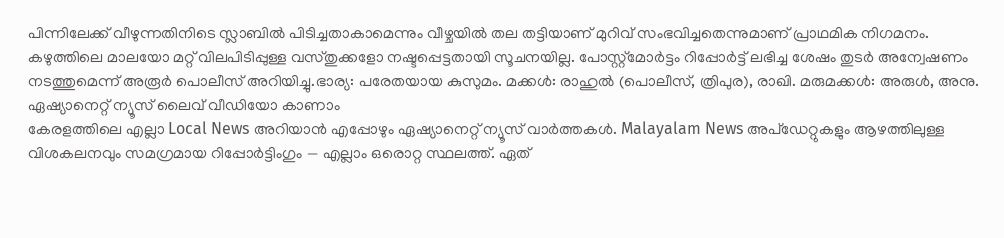പിന്നിലേക്ക് വീഴുന്നതിനിടെ സ്ലാബിൽ പിടിച്ചതാകാമെന്നും വീഴ്ചയിൽ തല തട്ടിയാണ് മുറിവ് സംഭവിച്ചതെന്നുമാണ് പ്രാഥമിക നിഗമനം. കഴുത്തിലെ മാലയോ മറ്റ് വിലപിടിപ്പുള്ള വസ്തുക്കളോ നഷ്ടപ്പെട്ടതായി സൂചനയില്ല. പോസ്റ്റ്മോർട്ടം റിപ്പോർട്ട് ലഭിച്ച ശേഷം തുടർ അന്വേഷണം നടത്തുമെന്ന് അരൂർ പൊലീസ് അറിയിച്ചു.ഭാര്യ: പരേതയായ കുസുമം. മക്കൾ: രാഹുൽ (പൊലീസ്, ത്രിപുര), രാഖി. മരുമക്കൾ: അരുൾ, അനു.
ഏഷ്യാനെറ്റ് ന്യൂസ് ലൈവ് വീഡിയോ കാണാം
കേരളത്തിലെ എല്ലാ Local News അറിയാൻ എപ്പോഴും ഏഷ്യാനെറ്റ് ന്യൂസ് വാർത്തകൾ. Malayalam News അപ്ഡേറ്റുകളും ആഴത്തിലുള്ള വിശകലനവും സമഗ്രമായ റിപ്പോർട്ടിംഗും — എല്ലാം ഒരൊറ്റ സ്ഥലത്ത്. ഏത്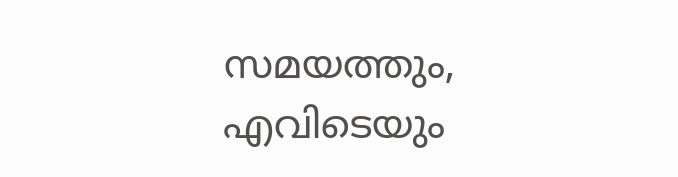സമയത്തും, എവിടെയും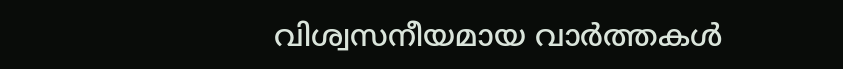വിശ്വസനീയമായ വാർത്തകൾ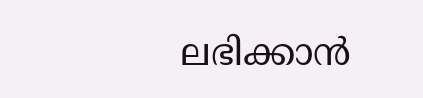ലഭിക്കാൻ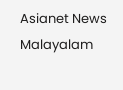Asianet News Malayalam